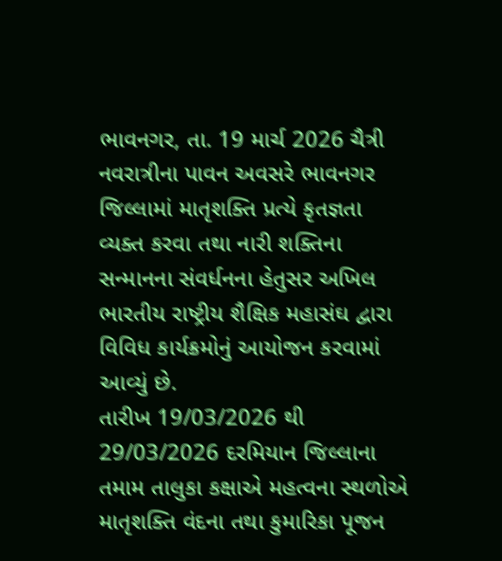ભાવનગર, તા. 19 માર્ચ 2026 ચૈત્રી નવરાત્રીના પાવન અવસરે ભાવનગર જિલ્લામાં માતૃશક્તિ પ્રત્યે કૃતજ્ઞતા વ્યક્ત કરવા તથા નારી શક્તિના સન્માનના સંવર્ધનના હેતુસર અખિલ ભારતીય રાષ્ટ્રીય શૈક્ષિક મહાસંઘ દ્વારા વિવિધ કાર્યક્રમોનું આયોજન કરવામાં આવ્યું છે.
તારીખ 19/03/2026 થી 29/03/2026 દરમિયાન જિલ્લાના તમામ તાલુકા કક્ષાએ મહત્વના સ્થળોએ માતૃશક્તિ વંદના તથા કુમારિકા પૂજન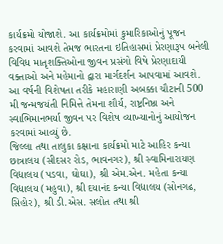કાર્યક્રમો યોજાશે. આ કાર્યક્રમોમાં કુમારિકાઓનું પૂજન કરવામાં આવશે તેમજ ભારતના ઇતિહાસમાં પ્રેરણારૂપ બનેલી વિવિધ માતૃશક્તિઓના જીવન પ્રસંગો વિષે પ્રેરણાદાયી વક્તાઓ અને મહેમાનો દ્વારા માર્ગદર્શન આપવામાં આવશે.
આ વર્ષની વિશેષતા તરીકે મહારાણી અબક્કા ચૌટાની 500 મી જન્મજયંતી નિમિત્તે તેમના શૌર્ય, રાષ્ટ્રનિષ્ઠા અને સ્વાભિમાનભર્યા જીવન પર વિશેષ વ્યાખ્યાનોનું આયોજન કરવામાં આવ્યું છે.
જિલ્લા તથા તાલુકા કક્ષાના કાર્યક્રમો માટે આહિર કન્યા છાત્રાલય (સીદસર રોડ, ભાવનગર), શ્રી સ્વામિનારાયણ વિદ્યાલય (પડવા, ઘોઘા), શ્રી એમ.એન. મહેતા કન્યા વિદ્યાલય (મહુવા), શ્રી દયાનંદ કન્યા વિદ્યાલય (સોનગઢ, સિહોર), શ્રી ડી.એસ. સલોત તથા શ્રી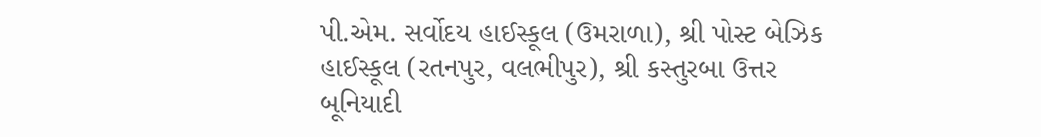પી.એમ. સર્વોદય હાઈસ્કૂલ (ઉમરાળા), શ્રી પોસ્ટ બેઝિક હાઈસ્કૂલ (રતનપુર, વલભીપુર), શ્રી કસ્તુરબા ઉત્તર બૂનિયાદી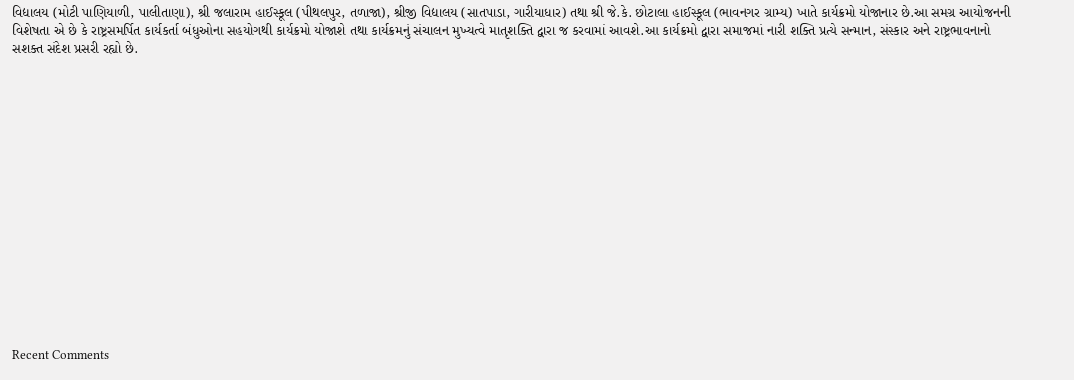વિદ્યાલય (મોટી પાણિયાળી, પાલીતાણા), શ્રી જલારામ હાઈસ્કૂલ (પીથલપુર, તળાજા), શ્રીજી વિદ્યાલય (સાતપાડા, ગારીયાધાર) તથા શ્રી જે.કે. છોટાલા હાઈસ્કૂલ (ભાવનગર ગ્રામ્ય) ખાતે કાર્યક્રમો યોજાનાર છે.આ સમગ્ર આયોજનની વિશેષતા એ છે કે રાષ્ટ્રસમર્પિત કાર્યકર્તા બંધુઓના સહયોગથી કાર્યક્રમો યોજાશે તથા કાર્યક્રમનું સંચાલન મુખ્યત્વે માતૃશક્તિ દ્વારા જ કરવામાં આવશે.આ કાર્યક્રમો દ્વારા સમાજમાં નારી શક્તિ પ્રત્યે સન્માન, સંસ્કાર અને રાષ્ટ્રભાવનાનો સશક્ત સંદેશ પ્રસરી રહ્યો છે.
















Recent Comments